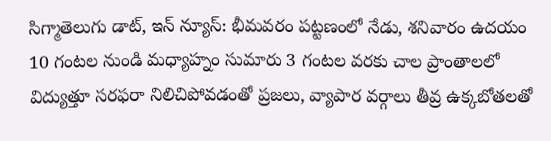సిగ్మాతెలుగు డాట్, ఇన్ న్యూస్: భీమవరం పట్టణంలో నేడు, శనివారం ఉదయం 10 గంటల నుండి మధ్యాహ్నం సుమారు 3 గంటల వరకు చాల ప్రాంతాలలో విద్యుత్తూ సరఫరా నిలిచిపోవడంతో ప్రజలు, వ్యాపార వర్గాలు తీవ్ర ఉక్కబోతలతో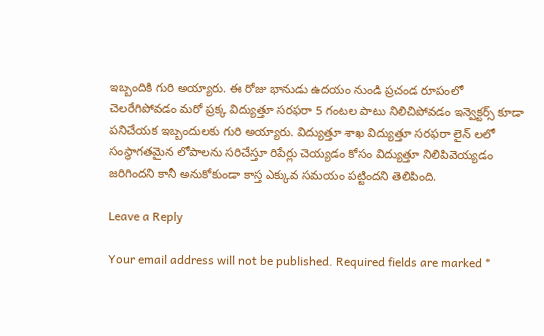ఇబ్బందికి గురి అయ్యారు. ఈ రోజు భానుడు ఉదయం నుండి ప్రచండ రూపంలో చెలరేగిపోవడం మరో ప్రక్క విద్యుత్తూ సరఫరా 5 గంటల పాటు నిలిచిపోవడం ఇన్వెక్టర్స్ కూడా పనిచేయక ఇబ్బందులకు గురి అయ్యారు. విద్యుత్తూ శాఖ విద్యుత్తూ సరఫరా లైన్ లలో సంస్థాగతమైన లోపాలను సరిచేస్తూ రిపేర్లు చెయ్యడం కోసం విద్యుత్తూ నిలిపివెయ్యడం జరిగిందని కానీ అనుకోకుండా కాస్త ఎక్కువ సమయం పట్టిందని తెలిపింది.

Leave a Reply

Your email address will not be published. Required fields are marked *